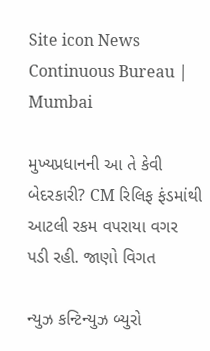Site icon News Continuous Bureau | Mumbai

મુખ્યપ્રધાનની આ તે કેવી બેદરકારી? CM રિલિફ ફંડમાંથી આટલી રકમ વપરાયા વગર પડી રહી. જાણો વિગત

ન્યુઝ કન્ટિન્યુઝ બ્યુરો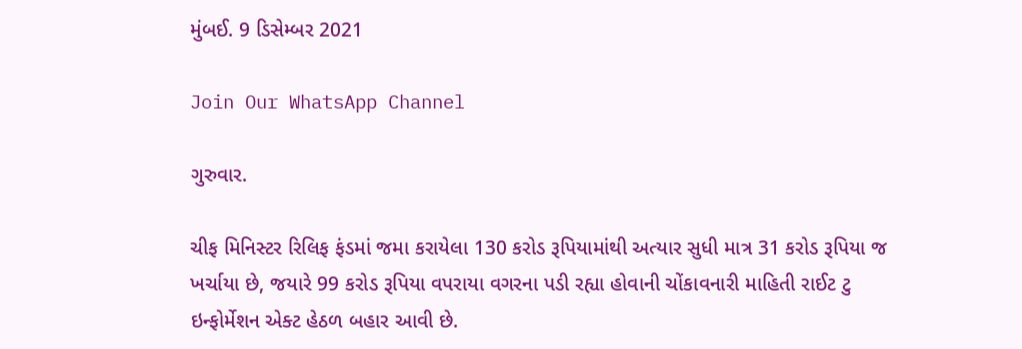મુંબઈ. 9 ડિસેમ્બર 2021

Join Our WhatsApp Channel

ગુરુવાર.

ચીફ મિનિસ્ટર રિલિફ ફંડમાં જમા કરાયેલા 130 કરોડ રૂપિયામાંથી અત્યાર સુધી માત્ર 31 કરોડ રૂપિયા જ  ખર્ચાયા છે, જયારે 99 કરોડ રૂપિયા વપરાયા વગરના પડી રહ્યા હોવાની ચોંકાવનારી માહિતી રાઈટ ટુ ઇન્ફોર્મેશન એક્ટ હેઠળ બહાર આવી છે.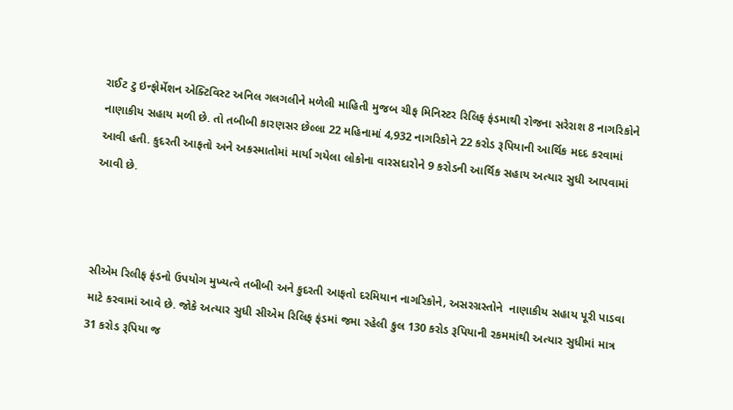રાઈટ ટુ ઇન્ફોર્મેશન એક્ટિવિસ્ટ અનિલ ગલગલીને મળેલી માહિતી મુજબ ચીફ મિનિસ્ટર રિલિફ ફંડમાથી રોજના સરેરાશ 8 નાગરિકોને નાણાકીય સહાય મળી છે. તો તબીબી કારણસર છેલ્લા 22 મહિનામાં 4,932 નાગરિકોને 22 કરોડ રૂપિયાની આર્થિક મદદ કરવામાં આવી હતી. કુદરતી આફતો અને અકસ્માતોમાં માર્યા ગયેલા લોકોના વારસદારોને 9 કરોડની આર્થિક સહાય અત્યાર સુધી આપવામાં આવી છે.



સીએમ રિલીફ ફંડનો ઉપયોગ મુખ્યત્વે તબીબી અને કુદરતી આફતો દરમિયાન નાગરિકોને, અસરગ્રસ્તોને  નાણાકીય સહાય પૂરી પાડવા માટે કરવામાં આવે છે. જોકે અત્યાર સુધી સીએમ રિલિફ ફંડમાં જમા રહેલી કુલ 130 કરોડ રૂપિયાની રકમમાંથી અત્યાર સુધીમાં માત્ર 31 કરોડ રૂપિયા જ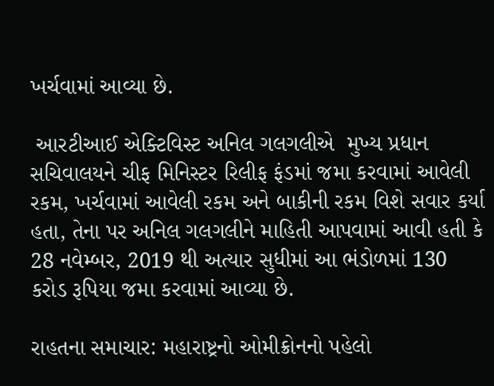ખર્ચવામાં આવ્યા છે.

 આરટીઆઈ એક્ટિવિસ્ટ અનિલ ગલગલીએ  મુખ્ય પ્રધાન સચિવાલયને ચીફ મિનિસ્ટર રિલીફ ફંડમાં જમા કરવામાં આવેલી રકમ, ખર્ચવામાં આવેલી રકમ અને બાકીની રકમ વિશે સવાર કર્યા હતા, તેના પર અનિલ ગલગલીને માહિતી આપવામાં આવી હતી કે 28 નવેમ્બર, 2019 થી અત્યાર સુધીમાં આ ભંડોળમાં 130 કરોડ રૂપિયા જમા કરવામાં આવ્યા છે.

રાહતના સમાચાર: મહારાષ્ટ્રનો ઓમીક્રોનનો પહેલો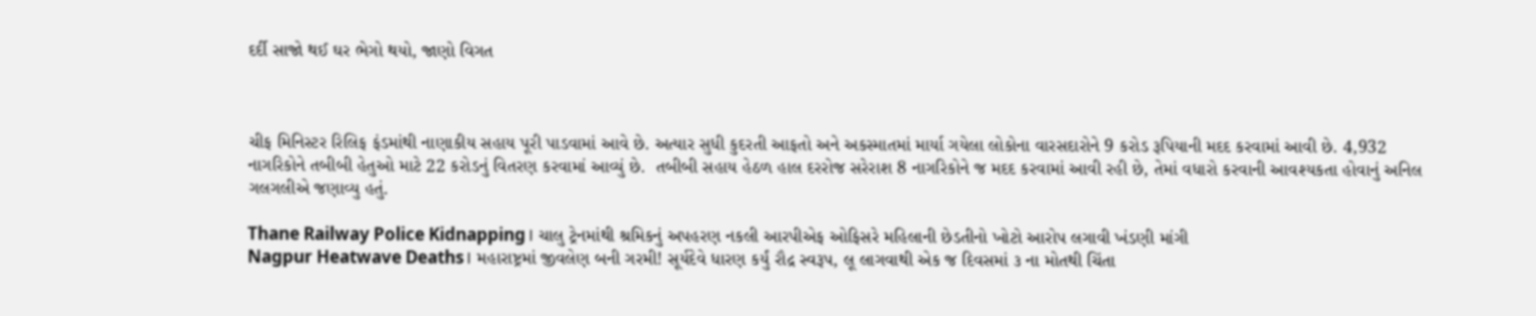દર્દી સાજો થઈ ઘર ભેગો થયો, જાણો વિગત



ચીફ મિનિસ્ટર રિલિફ ફંડમાંથી નાણાકીય સહાય પૂરી પાડવામાં આવે છે. અત્યાર સુધી કુદરતી આફતો અને અકસ્માતમાં માર્યા ગયેલા લોકોના વારસદારોને 9 કરોડ રૂપિયાની મદદ કરવામાં આવી છે. 4,932 નાગરિકોને તબીબી હેતુઓ માટે 22 કરોડનું વિતરણ કરવામાં આવ્યું છે.  તબીબી સહાય હેઠળ હાલ દરરોજ સરેરાશ 8 નાગરિકોને જ મદદ કરવામાં આવી રહી છે, તેમાં વધારો કરવાની આવશ્યકતા હોવાનું અનિલ ગલગલીએ જણાવ્યુ હતું.

Thane Railway Police Kidnapping। ચાલુ ટ્રેનમાંથી શ્રમિકનું અપહરણ નકલી આરપીએફ ઓફિસરે મહિલાની છેડતીનો ખોટો આરોપ લગાવી ખંડણી માંગી
Nagpur Heatwave Deaths। મહારાષ્ટ્રમાં જીવલેણ બની ગરમી! સૂર્યદેવે ધારણ કર્યું રૌદ્ર સ્વરૂપ, લૂ લાગવાથી એક જ દિવસમાં ૩ ના મોતથી ચિંતા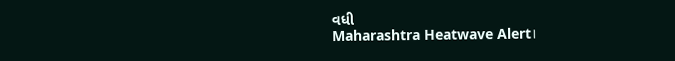વધી
Maharashtra Heatwave Alert।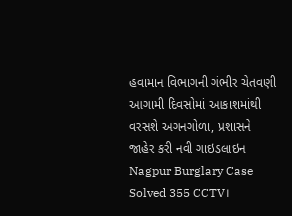હવામાન વિભાગની ગંભીર ચેતવણી આગામી દિવસોમાં આકાશમાંથી વરસશે અગનગોળા, પ્રશાસને જાહેર કરી નવી ગાઇડલાઇન
Nagpur Burglary Case Solved 355 CCTV।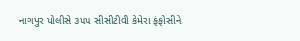નાગપુર પોલીસે ૩૫૫ સીસીટીવી કેમેરા ફંફોસીને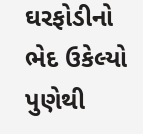ઘરફોડીનો ભેદ ઉકેલ્યો પુણેથી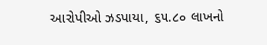આરોપીઓ ઝડપાયા, ૬૫.૮૦ લાખનો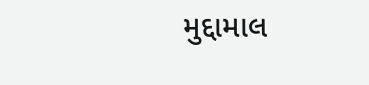મુદ્દામાલ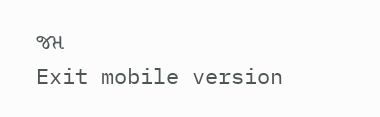જપ્ત
Exit mobile version